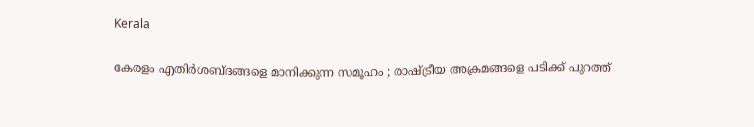Kerala

കേരളം എതിര്‍ശബ്ദങ്ങളെ മാനിക്കുന്ന സമൂഹം ; രാഷ്ട്രീയ അക്രമങ്ങളെ പടിക്ക് പുറത്ത്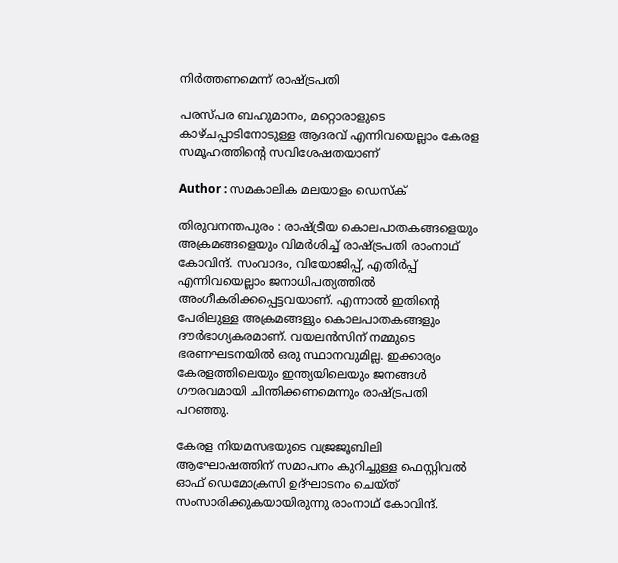നിര്‍ത്തണമെന്ന് രാഷ്ട്രപതി

പരസ്പര ബഹുമാനം, മറ്റൊരാളുടെ കാഴ്ചപ്പാടിനോടുള്ള ആദരവ് എന്നിവയെല്ലാം കേരള സമൂഹത്തിന്റെ സവിശേഷതയാണ്

Author : സമകാലിക മലയാളം ഡെസ്ക്

തിരുവനന്തപുരം : രാഷ്ട്രീയ കൊലപാതകങ്ങളെയും അക്രമങ്ങളെയും വിമര്‍ശിച്ച് രാഷ്ട്രപതി രാംനാഥ് കോവിന്ദ്. സംവാദം, വിയോജിപ്പ്, എതിര്‍പ്പ് എന്നിവയെല്ലാം ജനാധിപത്യത്തില്‍ അംഗീകരിക്കപ്പെട്ടവയാണ്. എന്നാല്‍ ഇതിന്റെ പേരിലുള്ള അക്രമങ്ങളും കൊലപാതകങ്ങളും ദൗര്‍ഭാഗ്യകരമാണ്. വയലന്‍സിന് നമ്മുടെ ഭരണഘടനയില്‍ ഒരു സ്ഥാനവുമില്ല. ഇക്കാര്യം കേരളത്തിലെയും ഇന്ത്യയിലെയും ജനങ്ങള്‍ ഗൗരവമായി ചിന്തിക്കണമെന്നും രാഷ്ട്രപതി പറഞ്ഞു.

കേരള നിയമസഭയുടെ വജ്രജൂബിലി ആഘോഷത്തിന് സമാപനം കുറിച്ചുള്ള ഫെസ്റ്റിവല്‍ ഓഫ് ഡെമോക്രസി ഉദ്ഘാടനം ചെയ്ത് സംസാരിക്കുകയായിരുന്നു രാംനാഥ് കോവിന്ദ്.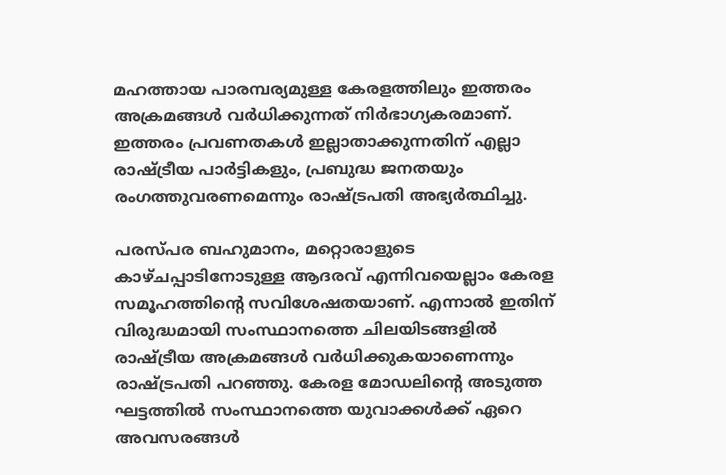മഹത്തായ പാരമ്പര്യമുള്ള കേരളത്തിലും ഇത്തരം അക്രമങ്ങള്‍ വര്‍ധിക്കുന്നത് നിര്‍ഭാഗ്യകരമാണ്. ഇത്തരം പ്രവണതകള്‍ ഇല്ലാതാക്കുന്നതിന് എല്ലാ രാഷ്ട്രീയ പാര്‍ട്ടികളും, പ്രബുദ്ധ ജനതയും രംഗത്തുവരണമെന്നും രാഷ്ട്രപതി അഭ്യര്‍ത്ഥിച്ചു.

പരസ്പര ബഹുമാനം, മറ്റൊരാളുടെ കാഴ്ചപ്പാടിനോടുള്ള ആദരവ് എന്നിവയെല്ലാം കേരള സമൂഹത്തിന്റെ സവിശേഷതയാണ്. എന്നാല്‍ ഇതിന് വിരുദ്ധമായി സംസ്ഥാനത്തെ ചിലയിടങ്ങളില്‍ രാഷ്ട്രീയ അക്രമങ്ങള്‍ വര്‍ധിക്കുകയാണെന്നും രാഷ്ട്രപതി പറഞ്ഞു. കേരള മോഡലിന്റെ അടുത്ത ഘട്ടത്തില്‍ സംസ്ഥാനത്തെ യുവാക്കള്‍ക്ക് ഏറെ അവസരങ്ങള്‍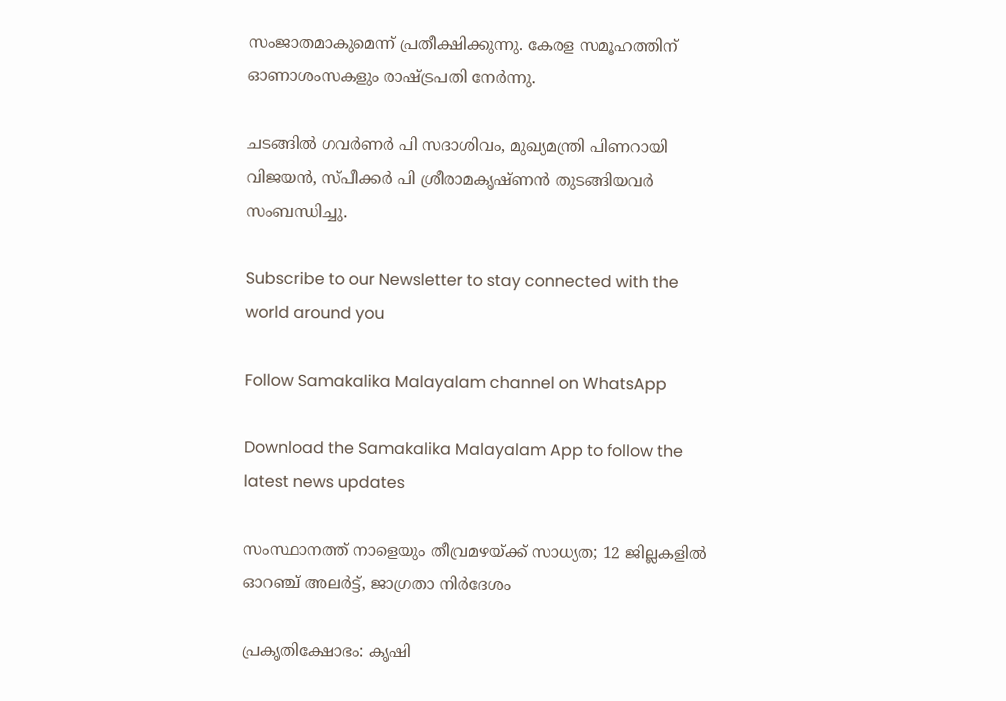സംജാതമാകുമെന്ന് പ്രതീക്ഷിക്കുന്നു. കേരള സമൂഹത്തിന് ഓണാശംസകളും രാഷ്ട്രപതി നേര്‍ന്നു.

ചടങ്ങില്‍ ഗവര്‍ണര്‍ പി സദാശിവം, മുഖ്യമന്ത്രി പിണറായി വിജയന്‍, സ്പീക്കര്‍ പി ശ്രീരാമകൃഷ്ണന്‍ തുടങ്ങിയവര്‍ സംബന്ധിച്ചു.

Subscribe to our Newsletter to stay connected with the world around you

Follow Samakalika Malayalam channel on WhatsApp

Download the Samakalika Malayalam App to follow the latest news updates

സംസ്ഥാനത്ത് നാളെയും തീവ്രമഴയ്ക്ക് സാധ്യത; 12 ജില്ലകളില്‍ ഓറഞ്ച് അലര്‍ട്ട്, ജാഗ്രതാ നിര്‍ദേശം

പ്രകൃതിക്ഷോഭം: കൃഷി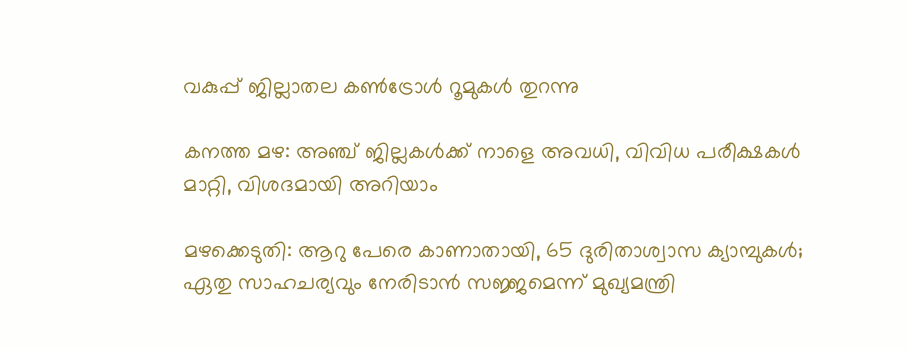വകുപ്പ് ജില്ലാതല കൺട്രോൾ റൂമുകൾ തുറന്നു

കനത്ത മഴ: അഞ്ച് ജില്ലകൾക്ക് നാളെ അവധി, വിവിധ പരീക്ഷകൾ മാറ്റി, വിശദമായി അറിയാം

മഴക്കെടുതി: ആറു പേരെ കാണാതായി, 65 ദുരിതാശ്വാസ ക്യാമ്പുകള്‍; ഏതു സാഹചര്യവും നേരിടാൻ സജ്ജമെന്ന് മുഖ്യമന്ത്രി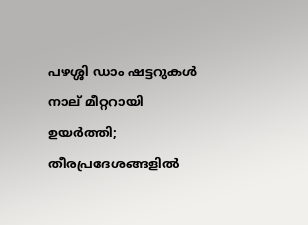പഴശ്ശി ഡാം ഷട്ടറുകള്‍ നാല് മീറ്ററായി ഉയര്‍ത്തി; തീരപ്രദേശങ്ങളില്‍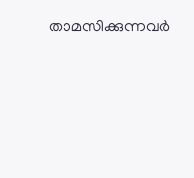താമസിക്കുന്നവര്‍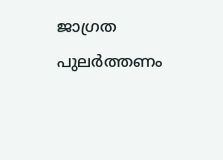ജാഗ്രത പുലർത്തണം